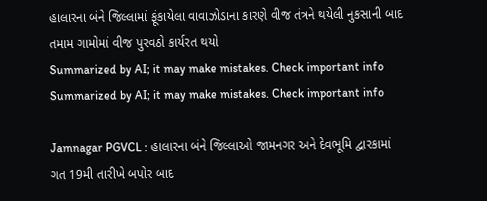હાલારના બંને જિલ્લામાં ફૂંકાયેલા વાવાઝોડાના કારણે વીજ તંત્રને થયેલી નુકસાની બાદ તમામ ગામોમાં વીજ પુરવઠો કાર્યરત થયો
Summarized by AI; it may make mistakes. Check important info
Summarized by AI; it may make mistakes. Check important info

Jamnagar PGVCL : હાલારના બંને જિલ્લાઓ જામનગર અને દેવભૂમિ દ્વારકામાં ગત 19મી તારીખે બપોર બાદ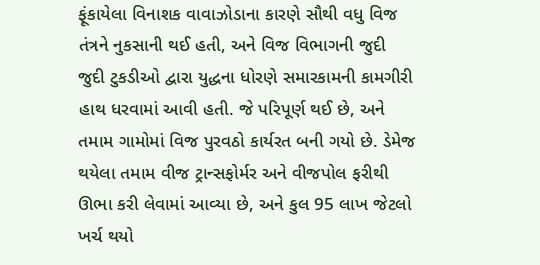ફૂંકાયેલા વિનાશક વાવાઝોડાના કારણે સૌથી વધુ વિજ તંત્રને નુકસાની થઈ હતી, અને વિજ વિભાગની જુદી જુદી ટુકડીઓ દ્વારા યુદ્ધના ધોરણે સમારકામની કામગીરી હાથ ધરવામાં આવી હતી. જે પરિપૂર્ણ થઈ છે, અને તમામ ગામોમાં વિજ પુરવઠો કાર્યરત બની ગયો છે. ડેમેજ થયેલા તમામ વીજ ટ્રાન્સફોર્મર અને વીજપોલ ફરીથી ઊભા કરી લેવામાં આવ્યા છે, અને કુલ 95 લાખ જેટલો ખર્ચ થયો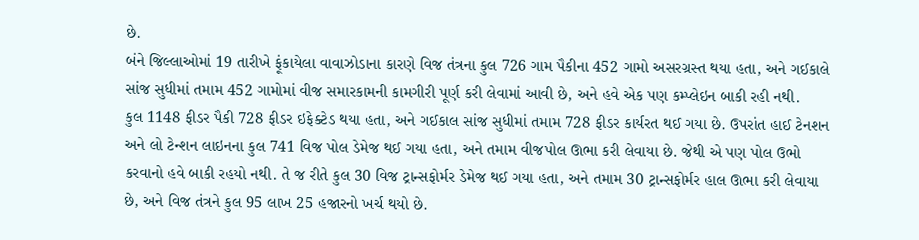છે.
બંને જિલ્લાઓમાં 19 તારીખે ફૂંકાયેલા વાવાઝોડાના કારણે વિજ તંત્રના કુલ 726 ગામ પૈકીના 452 ગામો અસરગ્રસ્ત થયા હતા, અને ગઈકાલે સાંજ સુધીમાં તમામ 452 ગામોમાં વીજ સમારકામની કામગીરી પૂર્ણ કરી લેવામાં આવી છે, અને હવે એક પણ કમ્પ્લેઇન બાકી રહી નથી.
કુલ 1148 ફીડર પૈકી 728 ફીડર ઇફેક્ટેડ થયા હતા, અને ગઈકાલ સાંજ સુધીમાં તમામ 728 ફીડર કાર્યરત થઈ ગયા છે. ઉપરાંત હાઈ ટેનશન અને લો ટેન્શન લાઇનના કુલ 741 વિજ પોલ ડેમેજ થઈ ગયા હતા, અને તમામ વીજપોલ ઊભા કરી લેવાયા છે. જેથી એ પણ પોલ ઉભો કરવાનો હવે બાકી રહયો નથી. તે જ રીતે કુલ 30 વિજ ટ્રાન્સફોર્મર ડેમેજ થઈ ગયા હતા, અને તમામ 30 ટ્રાન્સફોર્મર હાલ ઊભા કરી લેવાયા છે, અને વિજ તંત્રને કુલ 95 લાખ 25 હજારનો ખર્ચ થયો છે.